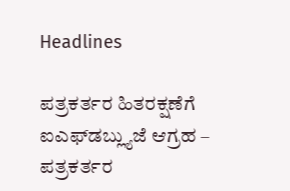Headlines

ಪತ್ರಕರ್ತರ ಹಿತರಕ್ಷಣೆಗೆ ಐಎಫ್‌ಡಬ್ಲ್ಯುಜೆ ಆಗ್ರಹ – ಪತ್ರಕರ್ತರ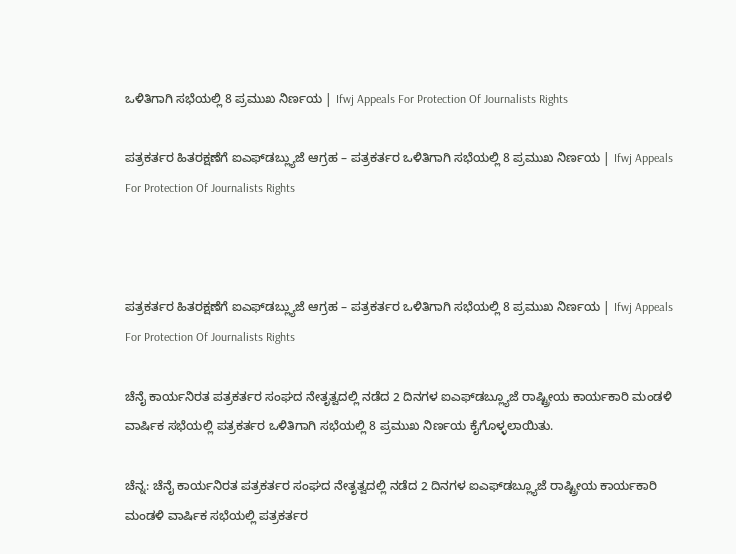ಒಳಿತಿಗಾಗಿ ಸಭೆಯಲ್ಲಿ 8 ಪ್ರಮುಖ ನಿರ್ಣಯ | Ifwj Appeals For Protection Of Journalists Rights

ಪತ್ರಕರ್ತರ ಹಿತರಕ್ಷಣೆಗೆ ಐಎಫ್‌ಡಬ್ಲ್ಯುಜೆ ಆಗ್ರಹ – ಪತ್ರಕರ್ತರ ಒಳಿತಿಗಾಗಿ ಸಭೆಯಲ್ಲಿ 8 ಪ್ರಮುಖ ನಿರ್ಣಯ | Ifwj Appeals For Protection Of Journalists Rights



ಪತ್ರಕರ್ತರ ಹಿತರಕ್ಷಣೆಗೆ ಐಎಫ್‌ಡಬ್ಲ್ಯುಜೆ ಆಗ್ರಹ – ಪತ್ರಕರ್ತರ ಒಳಿತಿಗಾಗಿ ಸಭೆಯಲ್ಲಿ 8 ಪ್ರಮುಖ ನಿರ್ಣಯ | Ifwj Appeals For Protection Of Journalists Rights

ಚೆನೈ ಕಾರ್ಯನಿರತ ಪತ್ರಕರ್ತರ ಸಂಘದ ನೇತೃತ್ವದಲ್ಲಿ ನಡೆದ 2 ದಿನಗಳ ಐಎಫ್‌ಡಬ್ಲ್ಯೂಜೆ ರಾಷ್ಟ್ರೀಯ ಕಾರ್ಯಕಾರಿ ಮಂಡಳಿ ವಾರ್ಷಿಕ ಸಭೆಯಲ್ಲಿ ಪತ್ರಕರ್ತರ ಒಳಿತಿಗಾಗಿ ಸಭೆಯಲ್ಲಿ 8 ಪ್ರಮುಖ ನಿರ್ಣಯ ಕೈಗೊಳ್ಳಲಾಯಿತು.

ಚೆನ್ನ: ಚೆನೈ ಕಾರ್ಯನಿರತ ಪತ್ರಕರ್ತರ ಸಂಘದ ನೇತೃತ್ವದಲ್ಲಿ ನಡೆದ 2 ದಿನಗಳ ಐಎಫ್‌ಡಬ್ಲ್ಯೂಜೆ ರಾಷ್ಟ್ರೀಯ ಕಾರ್ಯಕಾರಿ ಮಂಡಳಿ ವಾರ್ಷಿಕ ಸಭೆಯಲ್ಲಿ ಪತ್ರಕರ್ತರ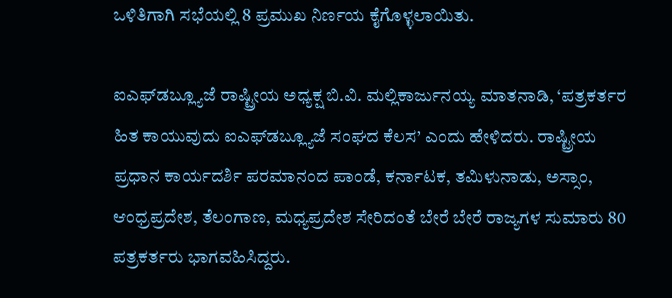ಒಳಿತಿಗಾಗಿ ಸಭೆಯಲ್ಲಿ 8 ಪ್ರಮುಖ ನಿರ್ಣಯ ಕೈಗೊಳ್ಳಲಾಯಿತು.

ಐಎಫ್‌ಡಬ್ಲ್ಯೂಜೆ ರಾಷ್ಟ್ರೀಯ ಅಧ್ಯಕ್ಷ ಬಿ.ವಿ. ಮಲ್ಲಿಕಾರ್ಜುನಯ್ಯ ಮಾತನಾಡಿ, ‘ಪತ್ರಕರ್ತರ ಹಿತ ಕಾಯುವುದು ಐಎಫ್‌ಡಬ್ಲ್ಯೂಜೆ ಸಂಘದ ಕೆಲಸ’ ಎಂದು ಹೇಳಿದರು. ರಾಷ್ಟ್ರೀಯ ಪ್ರಧಾನ ಕಾರ್ಯದರ್ಶಿ ಪರಮಾನಂದ ಪಾಂಡೆ, ಕರ್ನಾಟಕ, ತಮಿಳುನಾಡು, ಅಸ್ಸಾಂ, ಆಂಧ್ರಪ್ರದೇಶ, ತೆಲಂಗಾಣ, ಮಧ್ಯಪ್ರದೇಶ ಸೇರಿದಂತೆ ಬೇರೆ ಬೇರೆ ರಾಜ್ಯಗಳ ಸುಮಾರು 80 ಪತ್ರಕರ್ತರು ಭಾಗವಹಿಸಿದ್ದರು.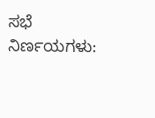ಸಭೆ ನಿರ್ಣಯಗಳು: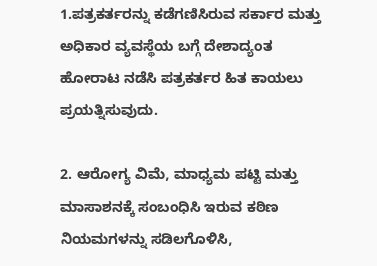1.ಪತ್ರಕರ್ತರನ್ನು ಕಡೆಗಣಿಸಿರುವ ಸರ್ಕಾರ ಮತ್ತು ಅಧಿಕಾರ ವ್ಯವಸ್ಥೆಯ ಬಗ್ಗೆ ದೇಶಾದ್ಯಂತ ಹೋರಾಟ ನಡೆಸಿ ಪತ್ರಕರ್ತರ ಹಿತ ಕಾಯಲು ಪ್ರಯತ್ನಿಸುವುದು.

2. ಆರೋಗ್ಯ ವಿಮೆ, ಮಾಧ್ಯಮ ಪಟ್ಟಿ ಮತ್ತು ಮಾಸಾಶನಕ್ಕೆ ಸಂಬಂಧಿಸಿ ಇರುವ ಕಠಿಣ ನಿಯಮಗಳನ್ನು ಸಡಿಲಗೊಳಿಸಿ,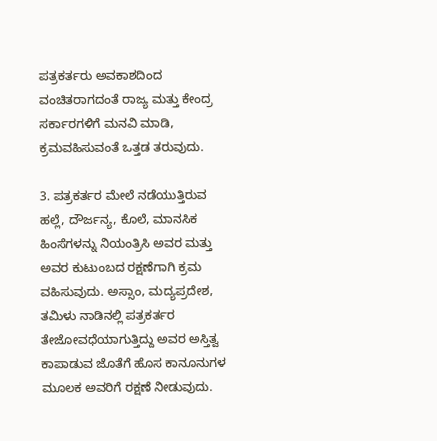ಪತ್ರಕರ್ತರು ಅವಕಾಶದಿಂದ ವಂಚಿತರಾಗದಂತೆ ರಾಜ್ಯ ಮತ್ತು ಕೇಂದ್ರ ಸರ್ಕಾರಗಳಿಗೆ ಮನವಿ ಮಾಡಿ, ಕ್ರಮವಹಿಸುವಂತೆ ಒತ್ತಡ ತರುವುದು.

3. ಪತ್ರಕರ್ತರ ಮೇಲೆ ನಡೆಯುತ್ತಿರುವ ಹಲ್ಲೆ, ದೌರ್ಜನ್ಯ, ಕೊಲೆ, ಮಾನಸಿಕ ಹಿಂಸೆಗಳನ್ನು ನಿಯಂತ್ರಿಸಿ ಅವರ ಮತ್ತು ಅವರ ಕುಟುಂಬದ ರಕ್ಷಣೆಗಾಗಿ ಕ್ರಮ ವಹಿಸುವುದು. ಅಸ್ಸಾಂ, ಮದ್ಯಪ್ರದೇಶ, ತಮಿಳು ನಾಡಿನಲ್ಲಿ ಪತ್ರಕರ್ತರ ತೇಜೋವಧೆಯಾಗುತ್ತಿದ್ದು ಅವರ ಅಸ್ತಿತ್ವ ಕಾಪಾಡುವ ಜೊತೆಗೆ ಹೊಸ ಕಾನೂನುಗಳ ಮೂಲಕ ಅವರಿಗೆ ರಕ್ಷಣೆ ನೀಡುವುದು.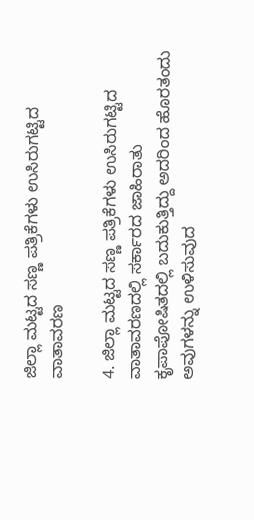ಜಿಲ್ಲಾ ಮಟ್ಟದ ಸಣ್ಣ ಪತ್ರಿಕೆಗಳು ಉಸಿರುಗಟ್ಟಿದ ವಾತಾವರಣ

4. ಜಿಲ್ಲಾ ಮಟ್ಟದ ಸಣ್ಣ ಪತ್ರಿಕೆಗಳು ಉಸಿರುಗಟ್ಟಿದ ವಾತಾವರಣದಲ್ಲಿ ಸರ್ಕಾರದ ಜಾಹಿರಾತು ಕೃಪಾಪೋಷಿತದಲ್ಲಿ ಬದುಕುತ್ತಿದ್ದು ಅದರಿಂದ ಹೊರತಂದು ಅವುಗಳನ್ನು ಉಳಿಸುವುದ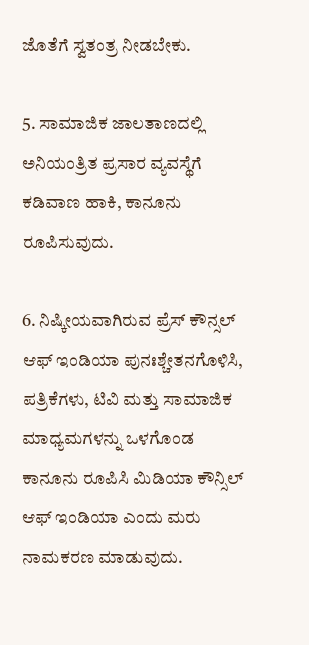ಜೊತೆಗೆ ಸ್ವತಂತ್ರ ನೀಡಬೇಕು.

5. ಸಾಮಾಜಿಕ ಜಾಲತಾಣದಲ್ಲಿ ಅನಿಯಂತ್ರಿತ ಪ್ರಸಾರ ವ್ಯವಸ್ಥೆಗೆ ಕಡಿವಾಣ ಹಾಕಿ, ಕಾನೂನು ರೂಪಿಸುವುದು.

6. ನಿಷ್ಕೀಯವಾಗಿರುವ ಪ್ರೆಸ್ ಕೌನ್ಸಲ್ ಆಫ್ ಇಂಡಿಯಾ ಪುನಃಶ್ಚೇತನಗೊಳಿಸಿ, ಪತ್ರಿಕೆಗಳು, ಟಿವಿ ಮತ್ತು ಸಾಮಾಜಿಕ ಮಾಧ್ಯಮಗಳನ್ನು ಒಳಗೊಂಡ ಕಾನೂನು ರೂಪಿಸಿ ಮಿಡಿಯಾ ಕೌನ್ಸಿಲ್ ಆಫ್ ಇಂಡಿಯಾ ಎಂದು ಮರು ನಾಮಕರಣ ಮಾಡುವುದು.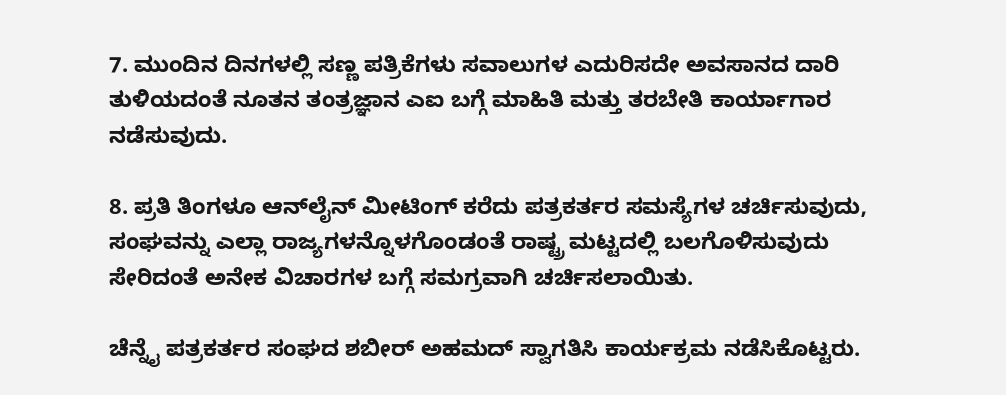7. ಮುಂದಿನ ದಿನಗಳಲ್ಲಿ ಸಣ್ಣ ಪತ್ರಿಕೆಗಳು ಸವಾಲುಗಳ ಎದುರಿಸದೇ ಅವಸಾನದ ದಾರಿ ತುಳಿಯದಂತೆ ನೂತನ ತಂತ್ರಜ್ಞಾನ ಎಐ ಬಗ್ಗೆ ಮಾಹಿತಿ ಮತ್ತು ತರಬೇತಿ ಕಾರ್ಯಾಗಾರ ನಡೆಸುವುದು.

8. ಪ್ರತಿ ತಿಂಗಳೂ ಆನ್‌ಲೈನ್ ಮೀಟಿಂಗ್ ಕರೆದು ಪತ್ರಕರ್ತರ ಸಮಸ್ಯೆಗಳ ಚರ್ಚಿಸುವುದು, ಸಂಘವನ್ನು ಎಲ್ಲಾ ರಾಜ್ಯಗಳನ್ನೊಳಗೊಂಡಂತೆ ರಾಷ್ಟ್ರ ಮಟ್ಟದಲ್ಲಿ ಬಲಗೊಳಿಸುವುದು ಸೇರಿದಂತೆ ಅನೇಕ ವಿಚಾರಗಳ ಬಗ್ಗೆ ಸಮಗ್ರವಾಗಿ ಚರ್ಚಿಸಲಾಯಿತು.

ಚೆನ್ನೈ ಪತ್ರಕರ್ತರ ಸಂಘದ ಶಬೀರ್ ಅಹಮದ್ ಸ್ವಾಗತಿಸಿ ಕಾರ್ಯಕ್ರಮ ನಡೆಸಿಕೊಟ್ಟರು.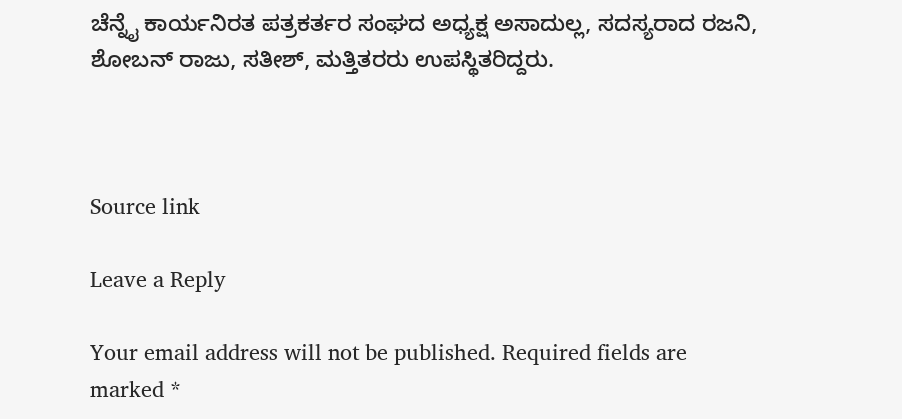ಚೆನ್ನೈ ಕಾರ್ಯನಿರತ ಪತ್ರಕರ್ತರ ಸಂಘದ ಅಧ್ಯಕ್ಷ ಅಸಾದುಲ್ಲ, ಸದಸ್ಯರಾದ ರಜನಿ, ಶೋಬನ್ ರಾಜು, ಸತೀಶ್, ಮತ್ತಿತರರು ಉಪಸ್ಥಿತರಿದ್ದರು.



Source link

Leave a Reply

Your email address will not be published. Required fields are marked *